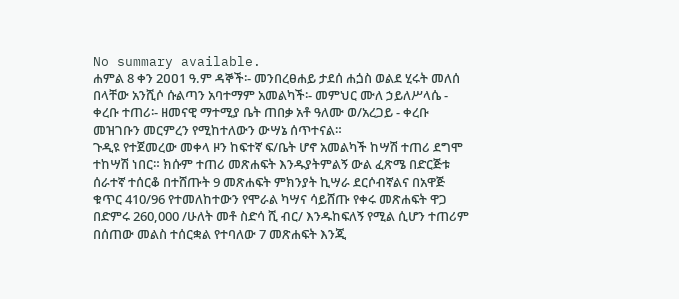No summary available.
ሐምል 8 ቀን 2ዐዐ1 ዓ.ም ዳኞች፡- መንበረፀሐይ ታደሰ ሐጏስ ወልደ ሂሩት መለሰ በላቸው አንሺሶ ሱልጣን አባተማም አመልካች፡- መምህር ሙለ ኃይለሥላሴ - ቀረቡ ተጠሪ፡- ዘመናዊ ማተሚያ ቤት ጠበቃ አቶ ዓለሙ ወ/አረጋይ - ቀረቡ መዝገቡን መርምረን የሚከተለውን ውሣኔ ሰጥተናል።
ጉዲዩ የተጀመረው መቀላ ዞን ከፍተኛ ፍ/ቤት ሆኖ አመልካች ከሣሽ ተጠሪ ደግሞ ተከሣሽ ነበር። ክሱም ተጠሪ መጽሐፍት እንዱያትምልኝ ውል ፈጽሜ በድርጅቱ ሰራተኛ ተሰርቆ በተሸጡት 9 መጽሐፍት ምክንያት ኪሣራ ደርሶብኛልና በአዋጅ ቁጥር 410/96 የተመለከተውን የሞራል ካሣና ሳይሸጡ የቀሩ መጽሐፍት ዋጋ በድምሩ 260,000 /ሁለት መቶ ስድሳ ሺ ብር/ እንዱከፍለኝ የሚል ሲሆን ተጠሪም በሰጠው መልስ ተሰርቋል የተባለው 7 መጽሐፍት እንጂ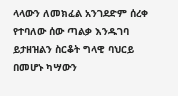ላላውን ለመክፈል አንገደድም ሰረቀ የተባለው ሰው ጣልቃ እንዱገባ ይታዘዝልን ስርቆት ግላዊ ባህርይ በመሆኑ ካሣውን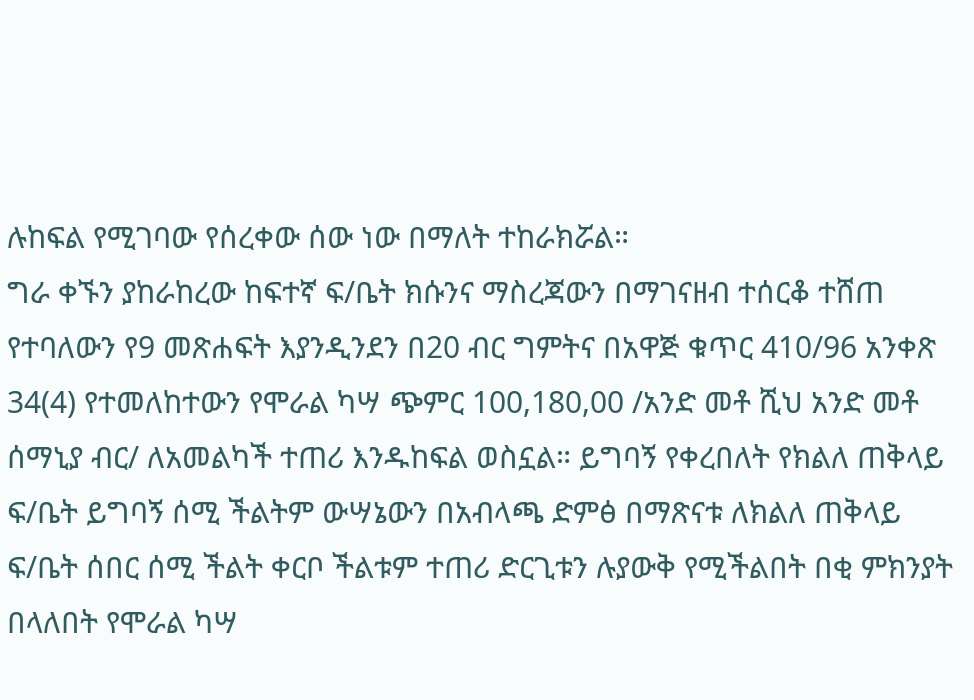ሉከፍል የሚገባው የሰረቀው ሰው ነው በማለት ተከራክሯል።
ግራ ቀኙን ያከራከረው ከፍተኛ ፍ/ቤት ክሱንና ማስረጃውን በማገናዘብ ተሰርቆ ተሸጠ የተባለውን የ9 መጽሐፍት እያንዲንደን በ20 ብር ግምትና በአዋጅ ቁጥር 410/96 አንቀጽ 34(4) የተመለከተውን የሞራል ካሣ ጭምር 100,180,00 /አንድ መቶ ሺህ አንድ መቶ ሰማኒያ ብር/ ለአመልካች ተጠሪ እንዱከፍል ወስኗል። ይግባኝ የቀረበለት የክልለ ጠቅላይ ፍ/ቤት ይግባኝ ሰሚ ችልትም ውሣኔውን በአብላጫ ድምፅ በማጽናቱ ለክልለ ጠቅላይ ፍ/ቤት ሰበር ሰሚ ችልት ቀርቦ ችልቱም ተጠሪ ድርጊቱን ሉያውቅ የሚችልበት በቂ ምክንያት በላለበት የሞራል ካሣ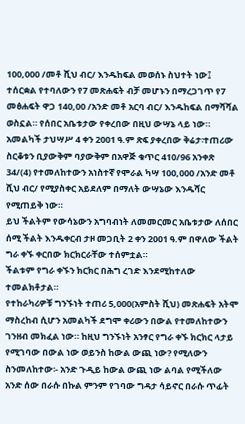100,000 /መቶ ሺህ ብር/ እንዱከፍል መወሰኑ ስህተት ነው፤ ተሰርቋል የተባለውን የ7 መጽሐፍት ብቻ መሆኑን በማረጋገጥ የ7 መፅሐፍት ዋጋ 140,00 /አንድ መቶ አርባ ብር/ እንዱከፍል በማሻሻል ወስኗል። የሰበር አቤቱታው የቀረበው በዚህ ውሣኔ ላይ ነው።
አመልካች ታህሣሥ 4 ቀን 2001 ዓ.ም ጽፍ ያቀረበው ቅሬታ፡ተጠሪው ስርቆቱን ቢያውቅም ባያውቅም በአዋጅ ቁጥር 410/96 አንቀጽ 34/(4) የተመለከተውን አነስተኛ የሞራል ካሣ 100,000 /አንድ መቶ ሺህ ብር/ የሚያስቀር አይደለም በማለት ውሣኔው እንዱሻር የሚጠይቅ ነው።
ይህ ችልትም የውሳኔውን አግባብነት ለመመርመር አቤቱታው ለሰበር ሰሚ ችልት እንዱቀርብ ታዞ መጋቢት 2 ቀን 2001 ዓ.ም በዋለው ችልት ግራ ቀኙ ቀርበው ክርክርራቸው ተሰምቷል።
ችልቱም የግራ ቀኙን ክርክር በሕግ ረገድ እንደሚከተለው ተመልክቶታል።
የተከራካሪዎቹ ግንኙነት ተጠሪ 5,000(አምስት ሺህ) መጽሐፍት አትሞ ማስረከብ ሲሆን አመልካች ደግሞ ቀሪውን በውል የተመለከተውን ገንዘብ መክፈል ነው። ከዚህ ግንኙነት አንፃር የግራ ቀኙ ክርክር ላታይ የሚገባው በውል ነው ወይንስ ከውል ውጪ ነው? የሚለውን ስንመለከተው፡- አንድ ጉዲይ ከውል ውጪ ነው ልባል የሚችለው አንድ ሰው በራሱ በኩል ምንም የገባው ግዳታ ሳይኖር በራሱ ጥፊት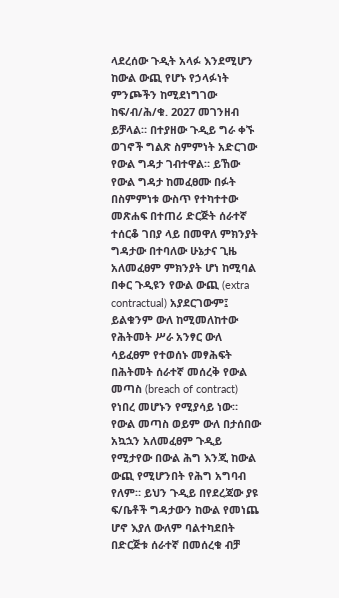ላደረሰው ጉዲት አላፉ እንደሚሆን ከውል ውጪ የሆኑ የኃላፉነት ምንጮችን ከሚደነግገው ከፍ/ብ/ሕ/ቁ. 2027 መገንዘብ ይቻላል። በተያዘው ጉዲይ ግራ ቀኙ ወገኖች ግልጽ ስምምነት አድርገው የውል ግዳታ ገብተዋል። ይኸው የውል ግዳታ ከመፈፀሙ በፉት በስምምነቱ ውስጥ የተካተተው መጽሐፍ በተጠሪ ድርጅት ሰራተኛ ተሰርቆ ገበያ ላይ በመዋለ ምክንያት ግዳታው በተባለው ሁኔታና ጊዜ አለመፈፀም ምክንያት ሆነ ከሚባል በቀር ጉዲዩን የውል ውጪ (extra contractual) አያደርገውም፤ ይልቁንም ውለ ከሚመለከተው የሕትመት ሥራ አንፃር ውለ ሳይፈፀም የተወሰኑ መፃሕፍት በሕትመት ሰራተኛ መሰረቅ የውል መጣስ (breach of contract) የነበረ መሆኑን የሚያሳይ ነው። የውል መጣስ ወይም ውለ በታሰበው አኳኋን አለመፈፀም ጉዲይ የሚታየው በውል ሕግ እንጂ ከውል ውጪ የሚሆንበት የሕግ አግባብ የለም። ይህን ጉዲይ በየደረጃው ያዩ ፍ/ቤቶች ግዳታውን ከውል የመነጨ ሆኖ እያለ ውለም ባልተካደበት በድርጅቱ ሰራተኛ በመሰረቁ ብቻ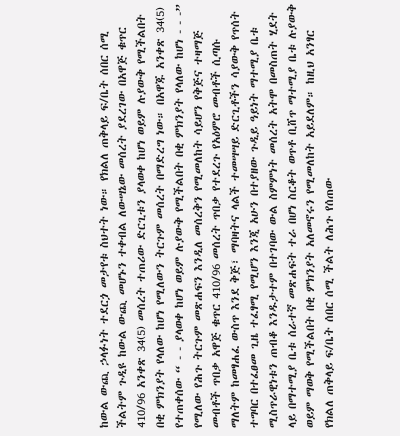ከውል ውጪ ኃላፉነት ተደርጏ መታየቱ ስህተት ነው። የክልለ ጠቅላይ ፍ/ቤት ሰበር ሰሚ ችልትም ጉዲዩ ከውል ውጪ መሆኑን ተቀብል ለውሣኔው መሰረት ያደረገው በአዋጅ ቁጥር 410/96 አንቀጽ 34(5) መሰረት ተጠሪው ድርጊቱን ያላወቀ ከሆነ ወይም ሉያውቅ የሚችልበት በቂ ምክንያት የላለው ከሆነ የሚለውን ትርጉም መሰረት በማድረግ ነው። በአዋጁ አንቀጽ 34(5) የተጠቀሰው “ - - ያላወቀ ከሆነ ወይም ሉያውቅ የሚችልበት በቂ ምክንያት የላለው ከሆነ - - -” የሚለው የሕጉ ትርጉም መጽሐፍን እንዲለ መሰረቅን የሚመለከት ሳይሆን የቅጅና ተዛማጅ መብቶች ጥበቃ አዋጅ ቁጥር 410/96 መሰረት ጥበቃ የተደረጉ የአዕምሮ መብቶች ሲጣሱ ማለትም ከመፃሐፈ ውስጥ እንደ ቅጅ፣ ማባዛትና ላልች ተመሣሣይ ድርጊቶችን ሳያውቅ የጥሰት ተግባር በተፈፀመ ጊዜ ተፈፃሚ የሚሆን እንጂ አሁን በተያዘው ጉዲይ ዓይነት ማተሚያ ቤቱ ሚስጥራዊነቱን ጠብቆ እንዱታተም በተገባው ውል ስምምነት መሰረት አትሞ በመስጠት ሂደት ላይ በማተሚያ ቤቱ ሰራተኛ መጽሐፍት ተራ በሆነ ስርቆት ወጥቶ ቢሸጥ ማተሚያ ቤቱ ሉያውቅ ወይም ማወቅ የሚችልበት በቂ ምክንያት አለመኖሩን የሚመለከት አይደለም። ከዚህ አንፃር የክልለ ጠቅላይ ፍ/ቤት ሰበር ሰሚ ችልት ለሕጉ የሰጠው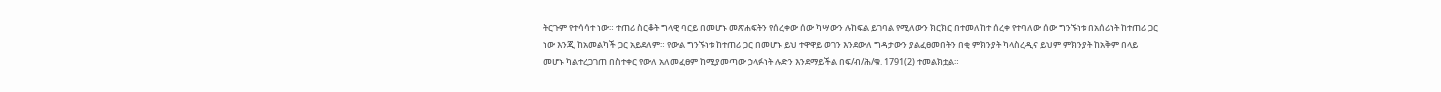ትርጉም የተሳሳተ ነው። ተጠሪ ስርቆት ግላዊ ባርይ በመሆኑ መጽሐፍትን የሰረቀው ሰው ካሣውን ሉከፍል ይገባል የሚለውን ክርክር በተመለከተ ሰረቀ የተባለው ሰው ግንኙነቱ በአሰሪነት ከተጠሪ ጋር ነው እንጂ ከአመልካች ጋር አይደለም። የውል ግንኙነቱ ከተጠሪ ጋር በመሆኑ ይህ ተዋዋይ ወገን እንደውለ ግዳታውን ያልፈፀመበትን በቂ ምክንያት ካላስረዲና ይህም ምክንያት ከአቅም በላይ መሆኑ ካልተረጋገጠ በስተቀር የውለ አለመፈፀም ከሚያመጣው ኃላፉነት ሉድን እንደማይችል በፍ/ብ/ሕ/ቁ. 1791(2) ተመልክቷል።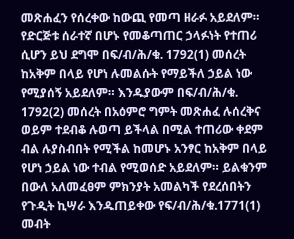መጽሐፈን የሰረቀው ከውጪ የመጣ ዘራፉ አይደለም። የድርጅቱ ሰራተኛ በሆኑ የመቆጣጠር ኃላፉነት የተጠሪ ሲሆን ይህ ደግሞ በፍ/ብ/ሕ/ቁ. 1792(1) መሰረት ከአቅም በላይ የሆነ ሉመልሱት የማይችለ ኃይል ነው የሚያሰኝ አይደለም። እንዱያውም በፍ/ብ/ሕ/ቁ. 1792(2) መሰረት በአዕምሮ ግምት መጽሐፈ ሉሰረቅና ወይም ተደብቆ ሉወጣ ይችላል በሚል ተጠሪው ቀደም ብል ሉያስብበት የሚችል ከመሆኑ አንፃር ከአቅም በላይ የሆነ ኃይል ነው ተብል የሚወሰድ አይደለም። ይልቁንም በውለ አለመፈፀም ምክንያት አመልካች የደረሰበትን የጉዲት ኪሣራ እንዱጠይቀው የፍ/ብ/ሕ/ቁ.1771(1) መብት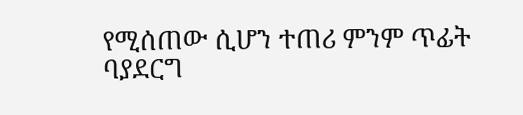የሚሰጠው ሲሆን ተጠሪ ምንም ጥፊት ባያደርግ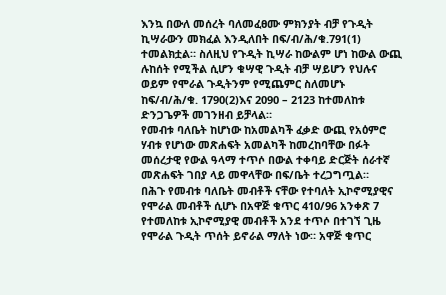እንኳ በውለ መሰረት ባለመፈፀሙ ምክንያት ብቻ የጉዲት ኪሣራውን መክፈል እንዲለበት በፍ/ብ/ሕ/ቁ.791(1) ተመልክቷል። ስለዚህ የጉዲት ኪሣራ ከውልም ሆነ ከውል ውጪ ሉከሰት የሚችል ሲሆን ቁሣዊ ጉዲት ብቻ ሣይሆን የህሉና ወይም የሞራል ጉዲትንም የሚጨምር ስለመሆኑ ከፍ/ብ/ሕ/ቁ. 1790(2)እና 2090 – 2123 ከተመለከቱ ድንጋጌዎች መገንዘብ ይቻላል።
የመብቱ ባለቤት ከሆነው ከአመልካች ፈቃድ ውጪ የአዕምሮ ሃብቱ የሆነው መጽሐፍት አመልካች ከመረከባቸው በፉት መሰረታዊ የውል ዓላማ ተጥሶ በውል ተቀባይ ድርጅት ሰራተኛ መጽሐፍት ገበያ ላይ መዋላቸው በፍ/ቤት ተረጋግጧል።
በሕጉ የመብቱ ባለቤት መብቶች ናቸው የተባለት ኢኮኖሚያዊና የሞራል መብቶች ሲሆኑ በአዋጅ ቁጥር 410/96 አንቀጽ 7 የተመለከቱ ኢኮኖሚያዊ መብቶች አንደ ተጥሶ በተገኘ ጊዜ የሞራል ጉዲት ጥሰት ይኖራል ማለት ነው። አዋጅ ቁጥር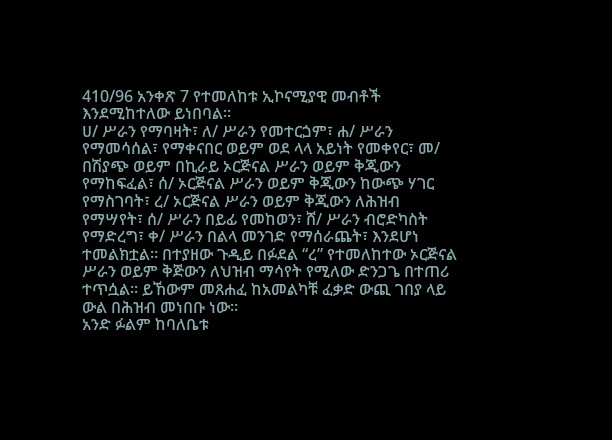410/96 አንቀጽ 7 የተመለከቱ ኢኮናሚያዊ መብቶች እንደሚከተለው ይነበባል።
ሀ/ ሥራን የማባዛት፣ ለ/ ሥራን የመተርጏም፣ ሐ/ ሥራን የማመሳሰል፣ የማቀናበር ወይም ወደ ላላ አይነት የመቀየር፣ መ/ በሽያጭ ወይም በኪራይ ኦርጅናል ሥራን ወይም ቅጂውን የማከፍፈል፣ ሰ/ ኦርጅናል ሥራን ወይም ቅጂውን ከውጭ ሃገር የማስገባት፣ ረ/ ኦርጅናል ሥራን ወይም ቅጂውን ለሕዝብ የማሣየት፣ ሰ/ ሥራን በይፊ የመከወን፣ ሸ/ ሥራን ብሮድካስት የማድረግ፣ ቀ/ ሥራን በልላ መንገድ የማሰራጨት፣ እንደሆነ ተመልክቷል። በተያዘው ጉዲይ በፉደል “ረ” የተመለከተው ኦርጅናል ሥራን ወይም ቅጅውን ለህዝብ ማሳየት የሚለው ድንጋጌ በተጠሪ ተጥሷል። ይኸውም መጸሐፈ ከአመልካቹ ፈቃድ ውጪ ገበያ ላይ ውል በሕዝብ መነበቡ ነው።
አንድ ፉልም ከባለቤቱ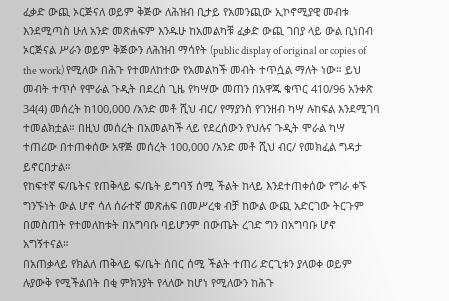ፈቃድ ውጪ ኦርጅናለ ወይም ቅጅው ለሕዝብ ቢታይ የአመንጪው ኢኮኖሚያዊ መብቱ እንደሚጣስ ሁለ አንድ መጽሐፍም እንዱሁ ከአመልካቹ ፈቃድ ውጪ ገበያ ላይ ውል ቢነበብ ኦርጅናል ሥራን ወይም ቅጅውን ለሕዝብ ማሳየት (public display of original or copies of the work) የሚለው በሕጉ የተመለከተው የአመልካች መብት ተጥሷል ማለት ነው። ይህ መብት ተጥሶ የሞራል ጉዲት በደረሰ ጊዜ የካሣው መጠን በአዋጁ ቁጥር 410/96 አንቀጽ 34(4) መሰረት ከ100,000 /አንድ መቶ ሺህ ብር/ የማያንስ የገንዘብ ካሣ ሉከፍል እንደሚገባ ተመልክቷል። በዚህ መሰረት በአመልካች ላይ የደረሰውን የህሉና ጉዲት ሞራል ካሣ ተጠሪው በተጠቀሰው አዋጅ መሰረት 100,000 /አንድ መቶ ሺህ ብር/ የመክፈል ግዳታ ይኖርበታል።
የከፍተኛ ፍ/ቤትና የጠቅላይ ፍ/ቤት ይግባኝ ሰሚ ችልት ከላይ እንደተጠቀሰው የግራ ቀኙ ግንኙነት ውል ሆኖ ሳለ ሰራተኛ መጽሐፍ በመሥረቁ ብቻ ከውል ውጪ አድርገው ትርጉም በመስጠት የተመለከቱት በአግባቡ ባይሆንም በውጤት ረገድ ግን በአግባቡ ሆኖ አግኝተናል።
በአጠቃላይ የክልለ ጠቅላይ ፍ/ቤት ሰበር ሰሚ ችልት ተጠሪ ድርጊቱን ያላወቀ ወይም ሉያውቅ የሚችልበት በቂ ምክንያት የላለው ከሆነ የሚለውን ከሕጉ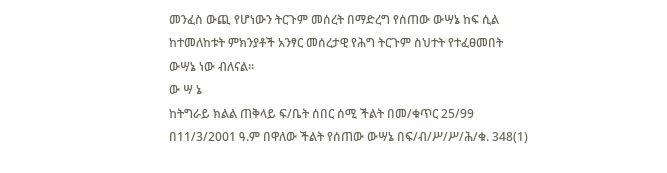መንፈስ ውጪ የሆነውን ትርጉም መሰረት በማድረግ የሰጠው ውሣኔ ከፍ ሲል ከተመለከቱት ምክንያቶች አንፃር መሰረታዊ የሕግ ትርጉም ስህተት የተፈፀመበት ውሣኔ ነው ብለናል።
ው ሣ ኔ
ከትግራይ ክልል ጠቅላይ ፍ/ቤት ሰበር ሰሚ ችልት በመ/ቁጥር 25/99 በ11/3/2001 ዓ.ም በዋለው ችልት የሰጠው ውሣኔ በፍ/ብ/ሥ/ሥ/ሕ/ቁ. 348(1)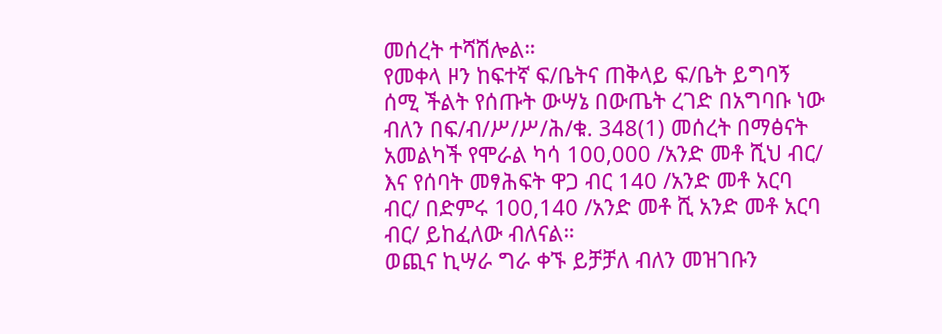መሰረት ተሻሽሎል።
የመቀላ ዞን ከፍተኛ ፍ/ቤትና ጠቅላይ ፍ/ቤት ይግባኝ ሰሚ ችልት የሰጡት ውሣኔ በውጤት ረገድ በአግባቡ ነው ብለን በፍ/ብ/ሥ/ሥ/ሕ/ቁ. 348(1) መሰረት በማፅናት አመልካች የሞራል ካሳ 100,000 /አንድ መቶ ሺህ ብር/ እና የሰባት መፃሕፍት ዋጋ ብር 140 /አንድ መቶ አርባ ብር/ በድምሩ 100,140 /አንድ መቶ ሺ አንድ መቶ አርባ ብር/ ይከፈለው ብለናል።
ወጪና ኪሣራ ግራ ቀኙ ይቻቻለ ብለን መዝገቡን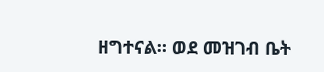ዘግተናል። ወደ መዝገብ ቤት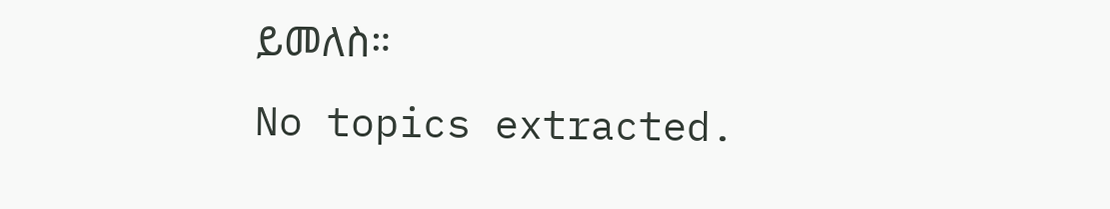ይመለስ።
No topics extracted.